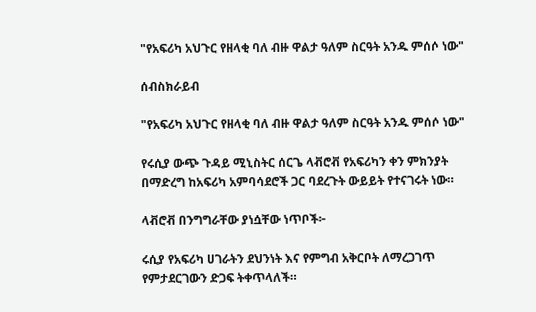"የአፍሪካ አህጉር የዘላቂ ባለ ብዙ ዋልታ ዓለም ስርዓት አንዱ ምሰሶ ነው"

ሰብስክራይብ

"የአፍሪካ አህጉር የዘላቂ ባለ ብዙ ዋልታ ዓለም ስርዓት አንዱ ምሰሶ ነው"

የሩሲያ ውጭ ጉዳይ ሚኒስትር ሰርጌ ላቭሮቭ የአፍሪካን ቀን ምክንያት በማድረግ ከአፍሪካ አምባሳደሮች ጋር ባደረጉት ውይይት የተናገሩት ነው።

ላቭሮቭ በንግግራቸው ያነሷቸው ነጥቦች፦

ሩሲያ የአፍሪካ ሀገራትን ደህንነት እና የምግብ አቅርቦት ለማረጋገጥ የምታደርገውን ድጋፍ ትቀጥላለች።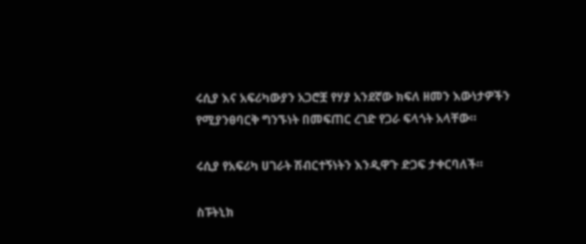ሩሲያ እና አፍሪካውያን አጋሮቿ የሃያ አንደኛው ክፍለ ዘመን እውነታዎችን የሚያንፀባርቅ ግንኙነት በመፍጠር ረገድ የጋራ ፍላጎት አላቸው።

ሩሲያ የአፍሪካ ሀገራት ሽብርተኝነትን እንዲዋጉ ድጋፍ ታቀርባለች።

ስፑትኒክ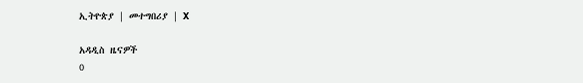ኢትዮጵያ | መተግበሪያ | X

አዳዲስ ዜናዎች
0